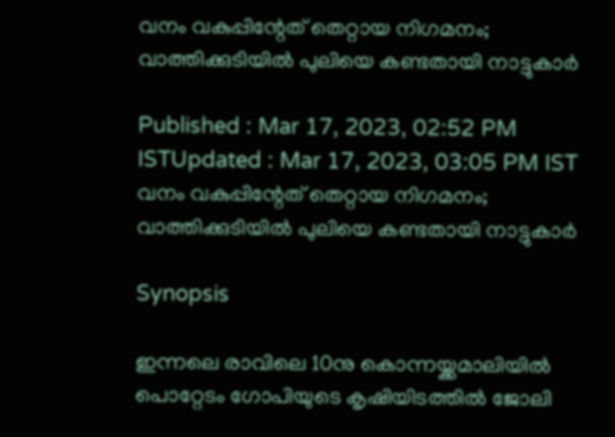വനം വകുപ്പിന്റേത് തെറ്റായ നിഗമനം; വാത്തിക്കുടിയിൽ പുലിയെ കണ്ടതായി നാട്ടുകാർ

Published : Mar 17, 2023, 02:52 PM ISTUpdated : Mar 17, 2023, 03:05 PM IST
വനം വകുപ്പിന്റേത് തെറ്റായ നിഗമനം; വാത്തിക്കുടിയിൽ പുലിയെ കണ്ടതായി നാട്ടുകാർ

Synopsis

ഇന്നലെ രാവിലെ 10നു കൊന്നയ്ക്കമാലിയിൽ പൊറ്റേടം ഗോപിയുടെ കൃഷിയിടത്തിൽ ജോലി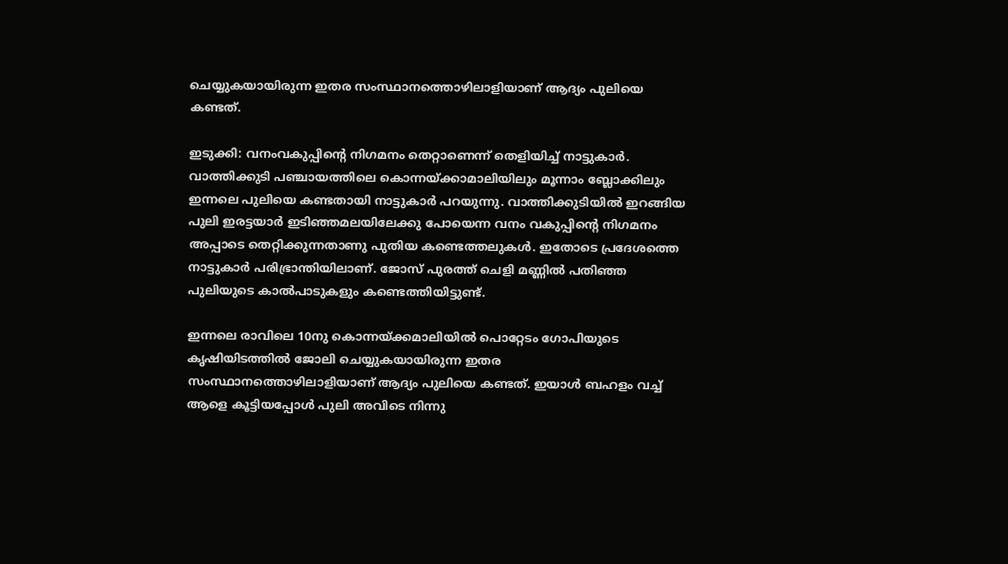ചെയ്യുകയായിരുന്ന ഇതര സംസ്ഥാനത്തൊഴിലാളിയാണ് ആദ്യം പുലിയെ കണ്ടത്.

ഇടുക്കി: വനംവകുപ്പിന്റെ നിഗമനം തെറ്റാണെന്ന് തെളിയിച്ച് നാട്ടുകാർ. വാത്തിക്കുടി പഞ്ചായത്തിലെ കൊന്നയ്ക്കാമാലിയിലും മൂന്നാം ബ്ലോക്കിലും ഇന്നലെ പുലിയെ കണ്ടതായി നാട്ടുകാർ പറയുന്നു. വാത്തിക്കുടിയിൽ ഇറങ്ങിയ പുലി ഇരട്ടയാർ ഇടിഞ്ഞമലയിലേക്കു പോയെന്ന വനം വകുപ്പിന്റെ നിഗമനം അപ്പാടെ തെറ്റിക്കുന്നതാണു പുതിയ കണ്ടെത്തലുകൾ. ഇതോടെ പ്രദേശത്തെ നാട്ടുകാർ പരിഭ്രാന്തിയിലാണ്. ജോസ് പുരത്ത് ചെളി മണ്ണിൽ പതിഞ്ഞ പുലിയുടെ കാൽപാടുകളും കണ്ടെത്തിയിട്ടുണ്ട്.

ഇന്നലെ രാവിലെ 10നു കൊന്നയ്ക്കമാലിയിൽ പൊറ്റേടം ഗോപിയുടെ കൃഷിയിടത്തിൽ ജോലി ചെയ്യുകയായിരുന്ന ഇതര സംസ്ഥാനത്തൊഴിലാളിയാണ് ആദ്യം പുലിയെ കണ്ടത്. ഇയാൾ ബഹളം വച്ച് ആളെ കൂട്ടിയപ്പോൾ പുലി അവിടെ നിന്നു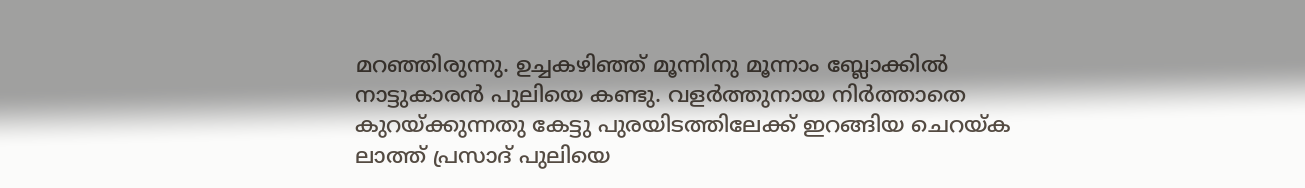മറഞ്ഞിരുന്നു. ഉച്ചകഴിഞ്ഞ് മൂന്നിനു മൂന്നാം ബ്ലോക്കിൽ നാട്ടുകാരൻ പുലിയെ കണ്ടു. വളർത്തുനായ നിർത്താതെ കുറയ്ക്കുന്നതു കേട്ടു പുരയിടത്തിലേക്ക് ഇറങ്ങിയ ചെറയ്ക ലാത്ത് പ്രസാദ് പുലിയെ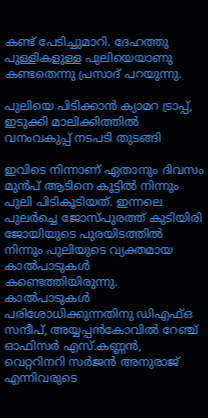കണ്ട് പേടിച്ചുമാറി. ദേഹത്തു പുള്ളികളുള്ള പുലിയെയാണു കണ്ടതെന്നു പ്രസാദ് പറയുന്നു.

പുലിയെ പിടിക്കാൻ ക്യാമറ ട്രാപ്പ്, ഇടുക്കി മാലിക്കിത്തിൽ വനംവകുപ്പ് നടപടി തുടങ്ങി

ഇവിടെ നിന്നാണ് ഏതാനും ദിവസം മുൻപ് ആടിനെ കൂട്ടിൽ നിന്നും പുലി പിടികൂടിയത്. ഇന്നലെ പുലർച്ചെ ജോസ്പുരത്ത് കുടിയിരി ജോയിയുടെ പുരയിടത്തിൽ നിന്നും പുലിയുടെ വ്യക്തമായ കാൽപാടുകൾ കണ്ടെത്തിയിരുന്നു. കാൽപാടുകൾ പരിശോധിക്കുന്നതിനു ഡിഎഫ്ഒ സന്ദീപ്, അയ്യപ്പൻകോവിൽ റേഞ്ച് ഓഫിസർ എസ്.കണ്ണൻ, വെറ്ററിനറി സർജൻ അനുരാജ് എന്നിവരുടെ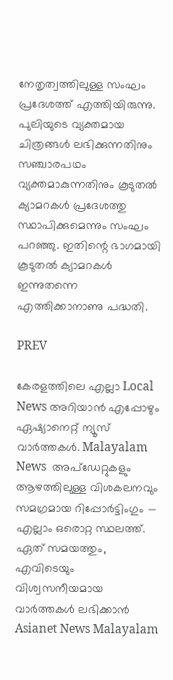നേതൃത്വത്തിലുള്ള സംഘം പ്രദേശത്ത് എത്തിയിരുന്നു. പുലിയുടെ വ്യക്തമായ ചിത്രങ്ങൾ ലഭിക്കുന്നതിനും സഞ്ചാരപഥം വ്യക്തമാകുന്നതിനും കൂടുതൽ ക്യാമറകൾ പ്രദേശത്തു സ്ഥാപിക്കുമെന്നും സംഘം പറഞ്ഞു. ഇതിന്റെ ഭാഗമായി കൂടുതൽ ക്യാമറകൾ ഇന്നുതന്നെ എത്തിക്കാനാണു പദ്ധതി.

PREV

കേരളത്തിലെ എല്ലാ Local News അറിയാൻ എപ്പോഴും ഏഷ്യാനെറ്റ് ന്യൂസ് വാർത്തകൾ. Malayalam News  അപ്‌ഡേറ്റുകളും ആഴത്തിലുള്ള വിശകലനവും സമഗ്രമായ റിപ്പോർട്ടിംഗും — എല്ലാം ഒരൊറ്റ സ്ഥലത്ത്. ഏത് സമയത്തും, എവിടെയും വിശ്വസനീയമായ വാർത്തകൾ ലഭിക്കാൻ Asianet News Malayalam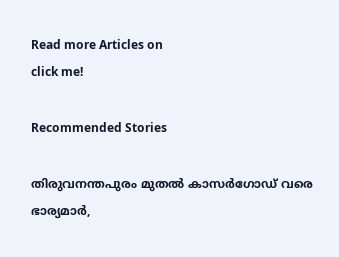Read more Articles on
click me!

Recommended Stories

തിരുവനന്തപുരം മുതൽ കാസർഗോഡ് വരെ ഭാര്യമാർ,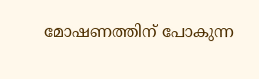മോഷണത്തിന് പോകുന്ന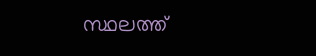സ്ഥലത്ത്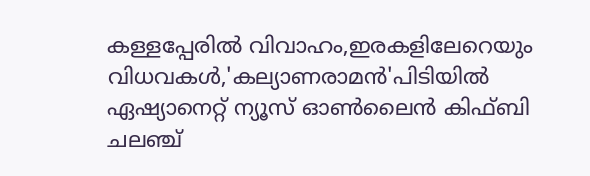കള്ളപ്പേരിൽ വിവാഹം,ഇരകളിലേറെയും വിധവകൾ,'കല്യാണരാമൻ'പിടിയിൽ
ഏഷ്യാനെറ്റ് ന്യൂസ് ഓണ്‍ലൈന്‍ കിഫ്ബി ചലഞ്ച്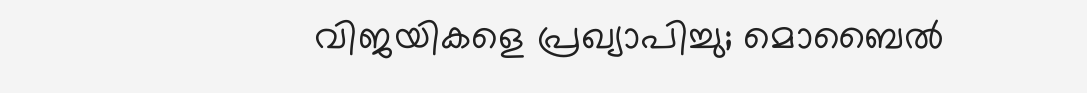വിജയികളെ പ്രഖ്യാപിച്ചു; മൊബൈല്‍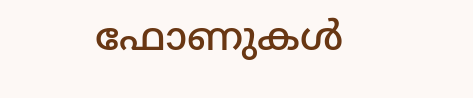ഫോണുകള്‍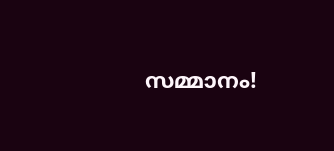സമ്മാനം!